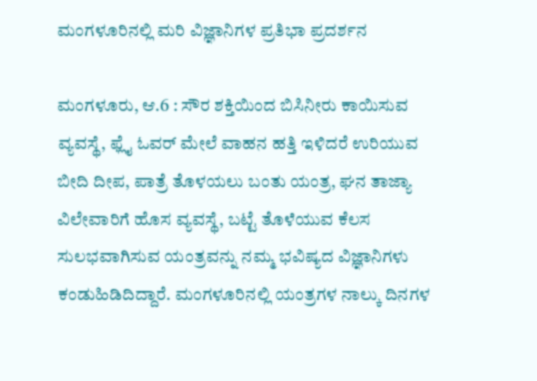ಮಂಗಳೂರಿನಲ್ಲಿ ಮರಿ ವಿಜ್ಞಾನಿಗಳ ಪ್ರತಿಭಾ ಪ್ರದರ್ಶನ

ಮಂಗಳೂರು, ಆ.6 : ಸೌರ ಶಕ್ತಿಯಿಂದ ಬಿಸಿನೀರು ಕಾಯಿಸುವ ವ್ಯವಸ್ಥೆ, ಫ್ಲೈ ಓವರ್ ಮೇಲೆ ವಾಹನ ಹತ್ತಿ ಇಳಿದರೆ ಉರಿಯುವ ಬೀದಿ ದೀಪ, ಪಾತ್ರೆ ತೊಳಯಲು ಬಂತು ಯಂತ್ರ, ಘನ ತಾಜ್ಯಾ ವಿಲೇವಾರಿಗೆ ಹೊಸ ವ್ಯವಸ್ಥೆ, ಬಟ್ಟೆ ತೊಳೆಯುವ ಕೆಲಸ ಸುಲಭವಾಗಿಸುವ ಯಂತ್ರವನ್ನು ನಮ್ಮ ಭವಿಷ್ಯದ ವಿಜ್ಞಾನಿಗಳು ಕಂಡುಹಿಡಿದಿದ್ದಾರೆ. ಮಂಗಳೂರಿನಲ್ಲಿ ಯಂತ್ರಗಳ ನಾಲ್ಕು ದಿನಗಳ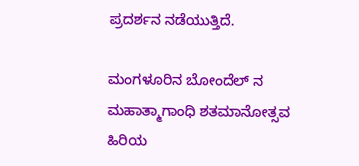ಪ್ರದರ್ಶನ ನಡೆಯುತ್ತಿದೆ.

ಮಂಗಳೂರಿನ ಬೋಂದೆಲ್‌ ನ ಮಹಾತ್ಮಾಗಾಂಧಿ ಶತಮಾನೋತ್ಸವ ಹಿರಿಯ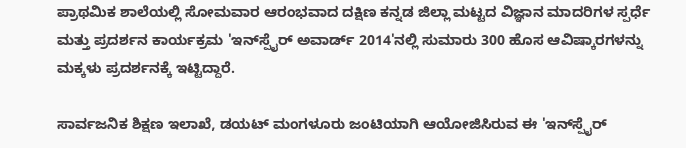ಪ್ರಾಥಮಿಕ ಶಾಲೆಯಲ್ಲಿ ಸೋಮವಾರ ಆರಂಭವಾದ ದಕ್ಷಿಣ ಕನ್ನಡ ಜಿಲ್ಲಾ ಮಟ್ಟದ ವಿಜ್ಞಾನ ಮಾದರಿಗಳ ಸ್ಪರ್ಧೆ ಮತ್ತು ಪ್ರದರ್ಶನ ಕಾರ್ಯಕ್ರಮ 'ಇನ್‌ಸ್ಪೈರ್ ಅವಾರ್ಡ್ 2014'ನಲ್ಲಿ ಸುಮಾರು 300 ಹೊಸ ಆವಿಷ್ಕಾರಗಳನ್ನು ಮಕ್ಕಳು ಪ್ರದರ್ಶನಕ್ಕೆ ಇಟ್ಟಿದ್ದಾರೆ.

ಸಾರ್ವಜನಿಕ ಶಿಕ್ಷಣ ಇಲಾಖೆ, ಡಯಟ್ ಮಂಗಳೂರು ಜಂಟಿಯಾಗಿ ಆಯೋಜಿಸಿರುವ ಈ 'ಇನ್‌ಸ್ಪೈರ್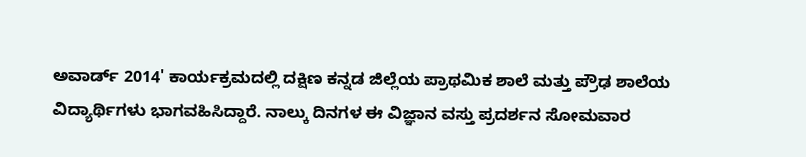ಅವಾರ್ಡ್ 2014' ಕಾರ್ಯಕ್ರಮದಲ್ಲಿ ದಕ್ಷಿಣ ಕನ್ನಡ ಜಿಲ್ಲೆಯ ಪ್ರಾಥಮಿಕ ಶಾಲೆ ಮತ್ತು ಪ್ರೌಢ ಶಾಲೆಯ ವಿದ್ಯಾರ್ಥಿಗಳು ಭಾಗವಹಿಸಿದ್ದಾರೆ. ನಾಲ್ಕು ದಿನಗಳ ಈ ವಿಜ್ಞಾನ ವಸ್ತು ಪ್ರದರ್ಶನ ಸೋಮವಾರ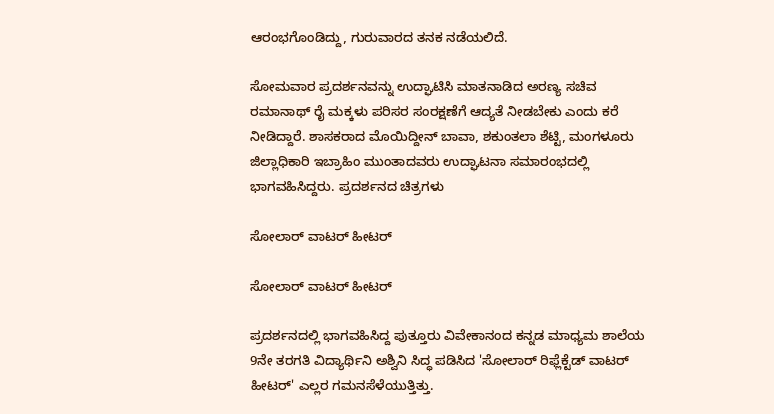ಆರಂಭಗೊಂಡಿದ್ದು, ಗುರುವಾರದ ತನಕ ನಡೆಯಲಿದೆ.

ಸೋಮವಾರ ಪ್ರದರ್ಶನವನ್ನು ಉದ್ಘಾಟಿಸಿ ಮಾತನಾಡಿದ ಅರಣ್ಯ ಸಚಿವ ರಮಾನಾಥ್ ರೈ ಮಕ್ಕಳು ಪರಿಸರ ಸಂರಕ್ಷಣೆಗೆ ಆದ್ಯತೆ ನೀಡಬೇಕು ಎಂದು ಕರೆ ನೀಡಿದ್ದಾರೆ. ಶಾಸಕರಾದ ಮೊಯಿದ್ದೀನ್ ಬಾವಾ, ಶಕುಂತಲಾ ಶೆಟ್ಟಿ, ಮಂಗಳೂರು ಜಿಲ್ಲಾಧಿಕಾರಿ ಇಬ್ರಾಹಿಂ ಮುಂತಾದವರು ಉದ್ಘಾಟನಾ ಸಮಾರಂಭದಲ್ಲಿ ಭಾಗವಹಿಸಿದ್ದರು. ಪ್ರದರ್ಶನದ ಚಿತ್ರಗಳು

ಸೋಲಾರ್ ವಾಟರ್ ಹೀಟರ್

ಸೋಲಾರ್ ವಾಟರ್ ಹೀಟರ್

ಪ್ರದರ್ಶನದಲ್ಲಿ ಭಾಗವಹಿಸಿದ್ದ ಪುತ್ತೂರು ವಿವೇಕಾನಂದ ಕನ್ನಡ ಮಾಧ್ಯಮ ಶಾಲೆಯ 9ನೇ ತರಗತಿ ವಿದ್ಯಾರ್ಥಿನಿ ಅಶ್ವಿನಿ ಸಿದ್ಧ ಪಡಿಸಿದ 'ಸೋಲಾರ್ ರಿಫ್ಲೆಕ್ಟೆಡ್ ವಾಟರ್ ಹೀಟರ್' ಎಲ್ಲರ ಗಮನಸೆಳೆಯುತ್ತಿತ್ತು.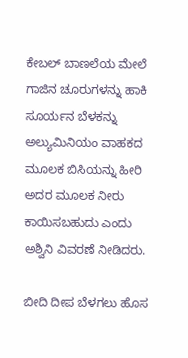ಕೇಬಲ್ ಬಾಣಲೆಯ ಮೇಲೆ ಗಾಜಿನ ಚೂರುಗಳನ್ನು ಹಾಕಿ ಸೂರ್ಯನ ಬೆಳಕನ್ನು ಅಲ್ಯುಮಿನಿಯಂ ವಾಹಕದ ಮೂಲಕ ಬಿಸಿಯನ್ನು ಹೀರಿ ಅದರ ಮೂಲಕ ನೀರು ಕಾಯಿಸಬಹುದು ಎಂದು ಅಶ್ವಿನಿ ವಿವರಣೆ ನೀಡಿದರು.

ಬೀದಿ ದೀಪ ಬೆಳಗಲು ಹೊಸ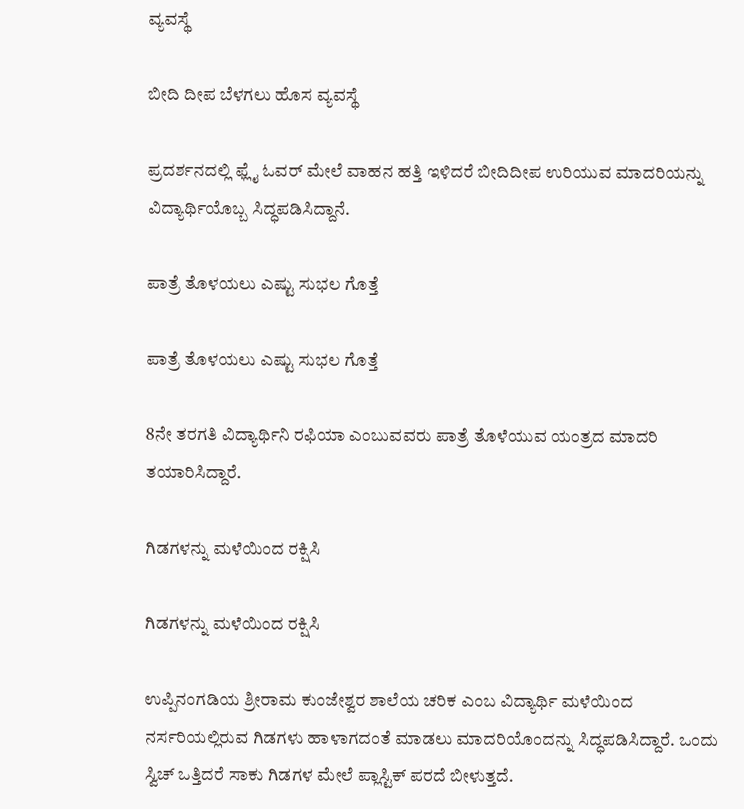ವ್ಯವಸ್ಥೆ

ಬೀದಿ ದೀಪ ಬೆಳಗಲು ಹೊಸ ವ್ಯವಸ್ಥೆ

ಪ್ರದರ್ಶನದಲ್ಲಿ ಫ್ಲೈ ಓವರ್ ಮೇಲೆ ವಾಹನ ಹತ್ತಿ ಇಳಿದರೆ ಬೀದಿದೀಪ ಉರಿಯುವ ಮಾದರಿಯನ್ನು ವಿದ್ಯಾರ್ಥಿಯೊಬ್ಬ ಸಿದ್ಧಪಡಿಸಿದ್ದಾನೆ.

ಪಾತ್ರೆ ತೊಳಯಲು ಎಷ್ಟು ಸುಭಲ ಗೊತ್ತೆ

ಪಾತ್ರೆ ತೊಳಯಲು ಎಷ್ಟು ಸುಭಲ ಗೊತ್ತೆ

8ನೇ ತರಗತಿ ವಿದ್ಯಾರ್ಥಿನಿ ರಫಿಯಾ ಎಂಬುವವರು ಪಾತ್ರೆ ತೊಳೆಯುವ ಯಂತ್ರದ ಮಾದರಿ ತಯಾರಿಸಿದ್ದಾರೆ.

ಗಿಡಗಳನ್ನು ಮಳೆಯಿಂದ ರಕ್ಷಿಸಿ

ಗಿಡಗಳನ್ನು ಮಳೆಯಿಂದ ರಕ್ಷಿಸಿ

ಉಪ್ಪಿನಂಗಡಿಯ ಶ್ರೀರಾಮ ಕುಂಜೇಶ್ವರ ಶಾಲೆಯ ಚರಿಕ ಎಂಬ ವಿದ್ಯಾರ್ಥಿ ಮಳೆಯಿಂದ ನರ್ಸರಿಯಲ್ಲಿರುವ ಗಿಡಗಳು ಹಾಳಾಗದಂತೆ ಮಾಡಲು ಮಾದರಿಯೊಂದನ್ನು ಸಿದ್ಧಪಡಿಸಿದ್ದಾರೆ. ಒಂದು ಸ್ವಿಚ್ ಒತ್ತಿದರೆ ಸಾಕು ಗಿಡಗಳ ಮೇಲೆ ಪ್ಲಾಸ್ಟಿಕ್ ಪರದೆ ಬೀಳುತ್ತದೆ.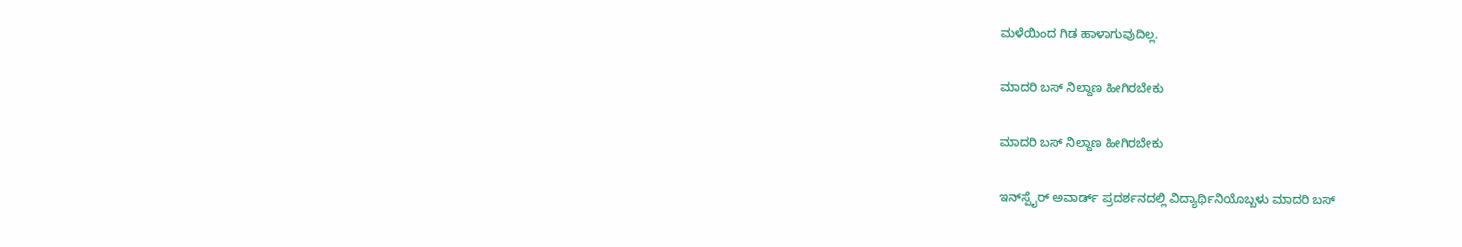ಮಳೆಯಿಂದ ಗಿಡ ಹಾಳಾಗುವುದಿಲ್ಲ.

ಮಾದರಿ ಬಸ್ ನಿಲ್ದಾಣ ಹೀಗಿರಬೇಕು

ಮಾದರಿ ಬಸ್ ನಿಲ್ದಾಣ ಹೀಗಿರಬೇಕು

ಇನ್‌ಸ್ಪೈರ್ ಅವಾರ್ಡ್ ಪ್ರದರ್ಶನದಲ್ಲಿ ವಿದ್ಯಾರ್ಥಿನಿಯೊಬ್ಬಳು ಮಾದರಿ ಬಸ್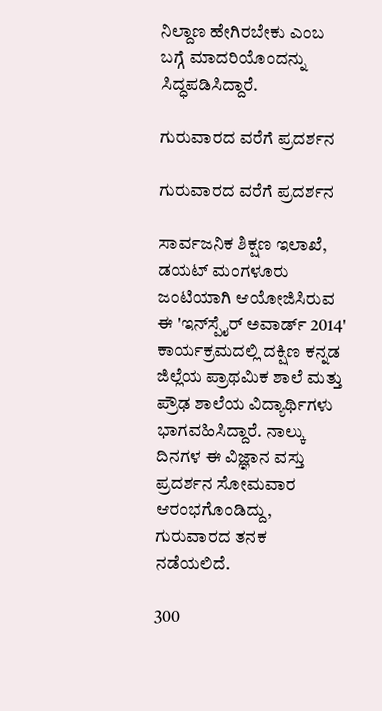ನಿಲ್ದಾಣ ಹೇಗಿರಬೇಕು ಎಂಬ ಬಗ್ಗೆ ಮಾದರಿಯೊಂದನ್ನು ಸಿದ್ಧಪಡಿಸಿದ್ದಾರೆ.

ಗುರುವಾರದ ವರೆಗೆ ಪ್ರದರ್ಶನ

ಗುರುವಾರದ ವರೆಗೆ ಪ್ರದರ್ಶನ

ಸಾರ್ವಜನಿಕ ಶಿಕ್ಷಣ ಇಲಾಖೆ, ಡಯಟ್ ಮಂಗಳೂರು ಜಂಟಿಯಾಗಿ ಆಯೋಜಿಸಿರುವ ಈ 'ಇನ್‌ಸ್ಪೈರ್ ಅವಾರ್ಡ್ 2014' ಕಾರ್ಯಕ್ರಮದಲ್ಲಿ ದಕ್ಷಿಣ ಕನ್ನಡ ಜಿಲ್ಲೆಯ ಪ್ರಾಥಮಿಕ ಶಾಲೆ ಮತ್ತು ಪ್ರೌಢ ಶಾಲೆಯ ವಿದ್ಯಾರ್ಥಿಗಳು ಭಾಗವಹಿಸಿದ್ದಾರೆ. ನಾಲ್ಕು ದಿನಗಳ ಈ ವಿಜ್ಞಾನ ವಸ್ತು ಪ್ರದರ್ಶನ ಸೋಮವಾರ ಆರಂಭಗೊಂಡಿದ್ದು, ಗುರುವಾರದ ತನಕ ನಡೆಯಲಿದೆ.

300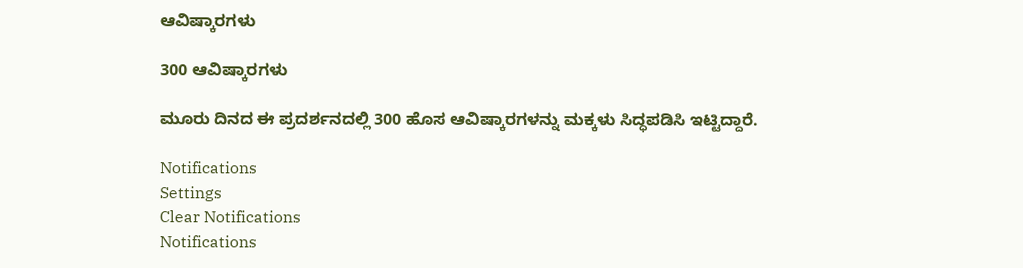ಆವಿಷ್ಕಾರಗಳು

300 ಆವಿಷ್ಕಾರಗಳು

ಮೂರು ದಿನದ ಈ ಪ್ರದರ್ಶನದಲ್ಲಿ 300 ಹೊಸ ಆವಿಷ್ಕಾರಗಳನ್ನು ಮಕ್ಕಳು ಸಿದ್ಧಪಡಿಸಿ ಇಟ್ಟಿದ್ದಾರೆ.

Notifications
Settings
Clear Notifications
Notifications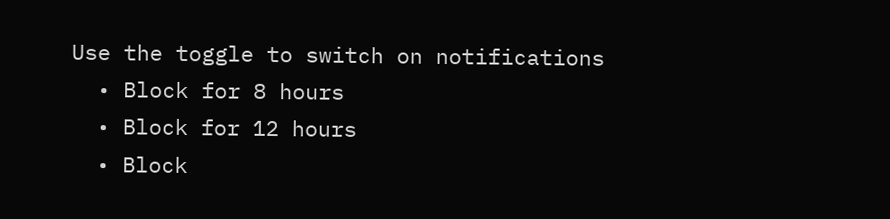Use the toggle to switch on notifications
  • Block for 8 hours
  • Block for 12 hours
  • Block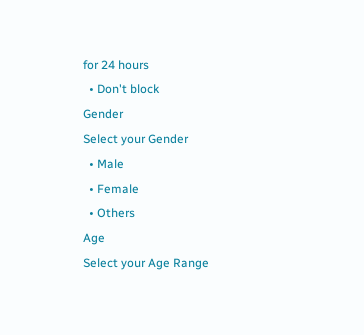for 24 hours
  • Don't block
Gender
Select your Gender
  • Male
  • Female
  • Others
Age
Select your Age Range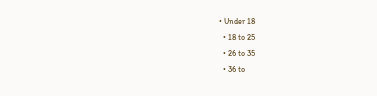• Under 18
  • 18 to 25
  • 26 to 35
  • 36 to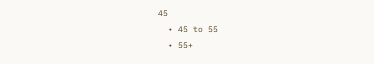45
  • 45 to 55
  • 55+